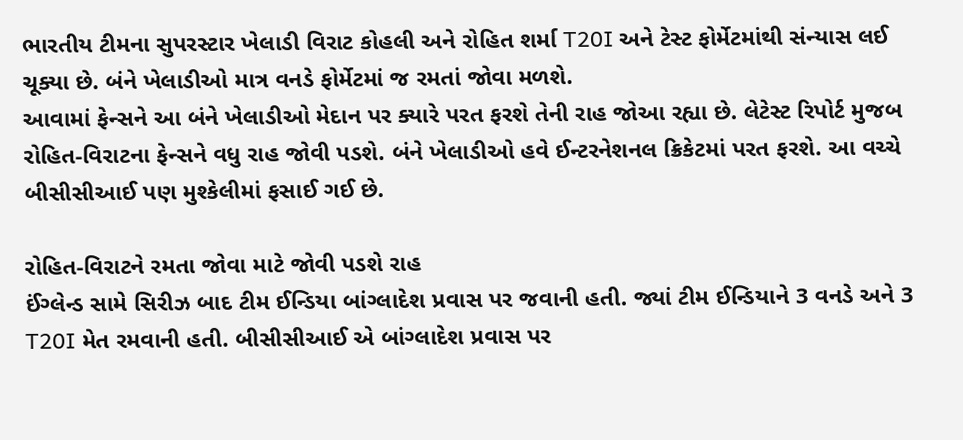ભારતીય ટીમના સુપરસ્ટાર ખેલાડી વિરાટ કોહલી અને રોહિત શર્મા T20I અને ટેસ્ટ ફોર્મેટમાંથી સંન્યાસ લઈ ચૂક્યા છે. બંને ખેલાડીઓ માત્ર વનડે ફોર્મેટમાં જ રમતાં જોવા મળશે.
આવામાં ફેન્સને આ બંને ખેલાડીઓ મેદાન પર ક્યારે પરત ફરશે તેની રાહ જોઆ રહ્યા છે. લેટેસ્ટ રિપોર્ટ મુજબ રોહિત-વિરાટના ફેન્સને વધુ રાહ જોવી પડશે. બંને ખેલાડીઓ હવે ઈન્ટરનેશનલ ક્રિકેટમાં પરત ફરશે. આ વચ્ચે બીસીસીઆઈ પણ મુશ્કેલીમાં ફસાઈ ગઈ છે.

રોહિત-વિરાટને રમતા જોવા માટે જોવી પડશે રાહ
ઈંગ્લેન્ડ સામે સિરીઝ બાદ ટીમ ઈન્ડિયા બાંગ્લાદેશ પ્રવાસ પર જવાની હતી. જ્યાં ટીમ ઈન્ડિયાને 3 વનડે અને 3 T20I મેત રમવાની હતી. બીસીસીઆઈ એ બાંગ્લાદેશ પ્રવાસ પર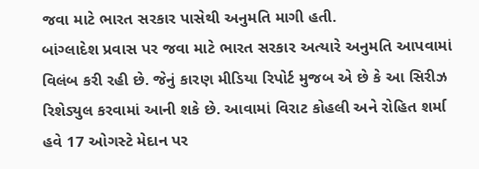જવા માટે ભારત સરકાર પાસેથી અનુમતિ માગી હતી.
બાંગ્લાદેશ પ્રવાસ પર જવા માટે ભારત સરકાર અત્યારે અનુમતિ આપવામાં વિલંબ કરી રહી છે. જેનું કારણ મીડિયા રિપોર્ટ મુજબ એ છે કે આ સિરીઝ રિશેડ્યુલ કરવામાં આની શકે છે. આવામાં વિરાટ કોહલી અને રોહિત શર્મા હવે 17 ઓગસ્ટે મેદાન પર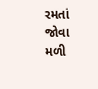રમતાં જોવા મળી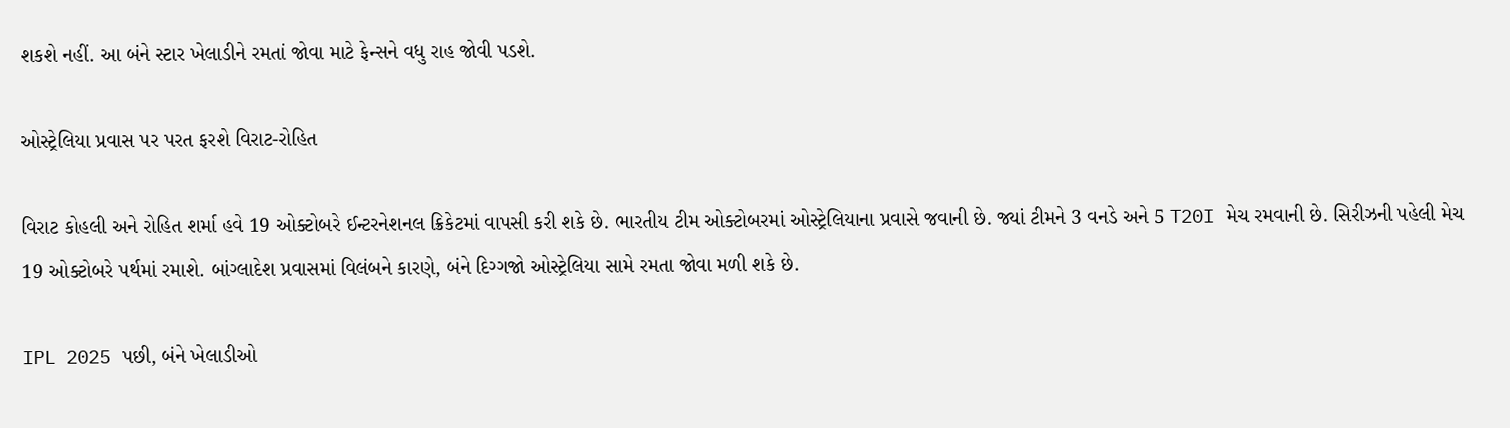શકશે નહીં. આ બંને સ્ટાર ખેલાડીને રમતાં જોવા માટે ફેન્સને વધુ રાહ જોવી પડશે.

ઓસ્ટ્રેલિયા પ્રવાસ પર પરત ફરશે વિરાટ-રોહિત

વિરાટ કોહલી અને રોહિત શર્મા હવે 19 ઓક્ટોબરે ઈન્ટરનેશનલ ક્રિકેટમાં વાપસી કરી શકે છે. ભારતીય ટીમ ઓક્ટોબરમાં ઓસ્ટ્રેલિયાના પ્રવાસે જવાની છે. જ્યાં ટીમને 3 વનડે અને 5 T20I મેચ રમવાની છે. સિરીઝની પહેલી મેચ 19 ઓક્ટોબરે પર્થમાં રમાશે. બાંગ્લાદેશ પ્રવાસમાં વિલંબને કારણે, બંને દિગ્ગજો ઓસ્ટ્રેલિયા સામે રમતા જોવા મળી શકે છે.

IPL 2025 પછી, બંને ખેલાડીઓ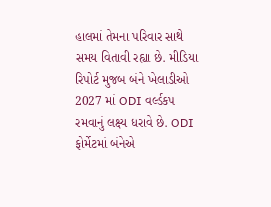હાલમાં તેમના પરિવાર સાથે સમય વિતાવી રહ્યા છે. મીડિયા રિપોર્ટ મુજબ બંને ખેલાડીઓ 2027 માં ODI વર્લ્ડકપ રમવાનું લક્ષ્ય ધરાવે છે. ODI ફોર્મેટમાં બંનેએ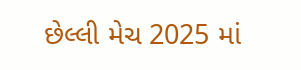છેલ્લી મેચ 2025 માં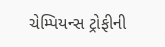ચેમ્પિયન્સ ટ્રોફીની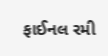ફાઈનલ રમી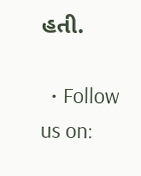હતી.

  • Follow us on: